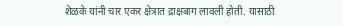शेळके यांनी चार एकर क्षेत्रात द्राक्षबाग लावली होती. यासाठी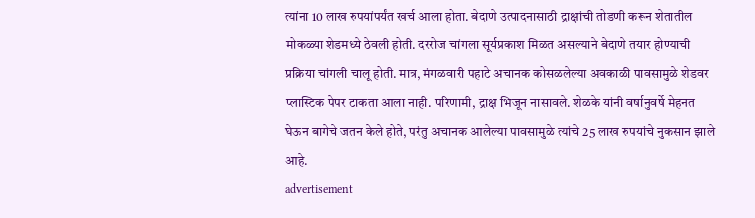त्यांना 10 लाख रुपयांपर्यंत खर्च आला होता. बेदाणे उत्पादनासाठी द्राक्षांची तोडणी करून शेतातील मोकळ्या शेडमध्ये ठेवली होती. दररोज चांगला सूर्यप्रकाश मिळत असल्याने बेदाणे तयार होण्याची प्रक्रिया चांगली चालू होती. मात्र, मंगळवारी पहाटे अचानक कोसळलेल्या अवकाळी पावसामुळे शेडवर प्लास्टिक पेपर टाकता आला नाही. परिणामी, द्राक्ष भिजून नासावले. शेळके यांनी वर्षानुवर्षे मेहनत घेऊन बागेचे जतन केले होते, परंतु अचानक आलेल्या पावसामुळे त्यांचे 25 लाख रुपयांचे नुकसान झाले आहे.
advertisement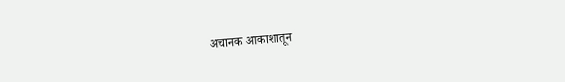अचानक आकाशातून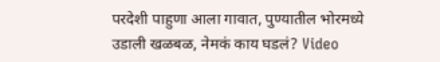परदेशी पाहुणा आला गावात, पुण्यातील भोरमध्ये उडाली खळबळ, नेमकं काय घडलं? Video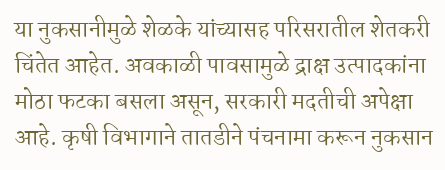या नुकसानीमुळे शेळके यांच्यासह परिसरातील शेतकरी चिंतेत आहेत. अवकाळी पावसामुळे द्राक्ष उत्पादकांना मोठा फटका बसला असून, सरकारी मदतीची अपेक्षा आहे. कृषी विभागाने तातडीने पंचनामा करून नुकसान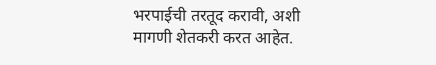भरपाईची तरतूद करावी, अशी मागणी शेतकरी करत आहेत.